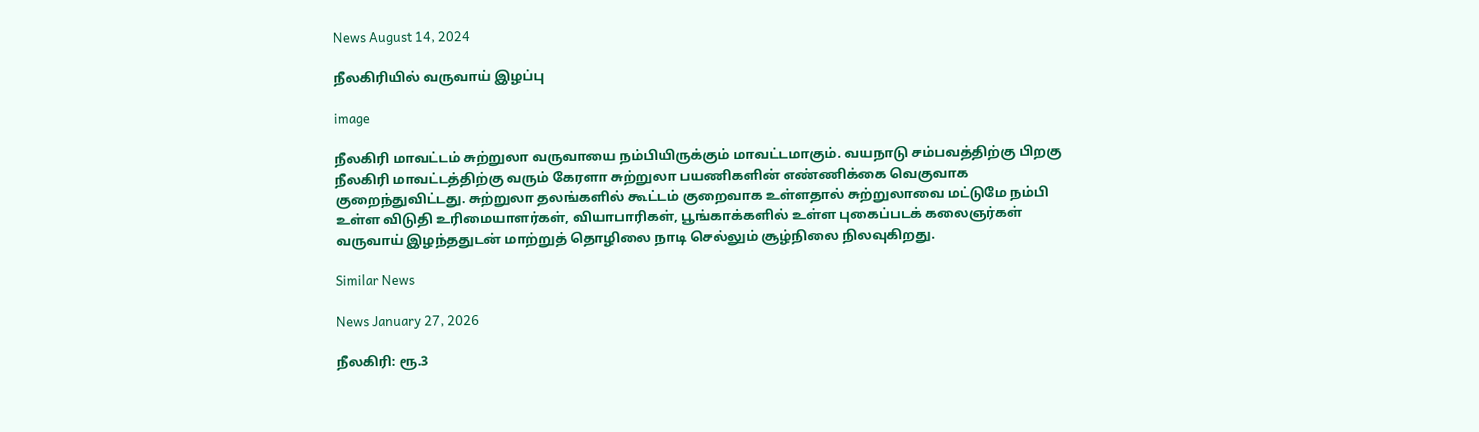News August 14, 2024

நீலகிரியில் வருவாய் இழப்பு

image

நீலகிரி மாவட்டம் சுற்றுலா வருவாயை நம்பியிருக்கும் மாவட்டமாகும். வயநாடு சம்பவத்திற்கு பிறகு நீலகிரி மாவட்டத்திற்கு வரும் கேரளா சுற்றுலா பயணிகளின் எண்ணிக்கை வெகுவாக குறைந்துவிட்டது. சுற்றுலா தலங்களில் கூட்டம் குறைவாக உள்ளதால் சுற்றுலாவை மட்டுமே நம்பி உள்ள விடுதி உரிமையாளர்கள், வியாபாரிகள், பூங்காக்களில் உள்ள புகைப்படக் கலைஞர்கள் வருவாய் இழந்ததுடன் மாற்றுத் தொழிலை நாடி செல்லும் சூழ்நிலை நிலவுகிறது.

Similar News

News January 27, 2026

நீலகிரி: ரூ.3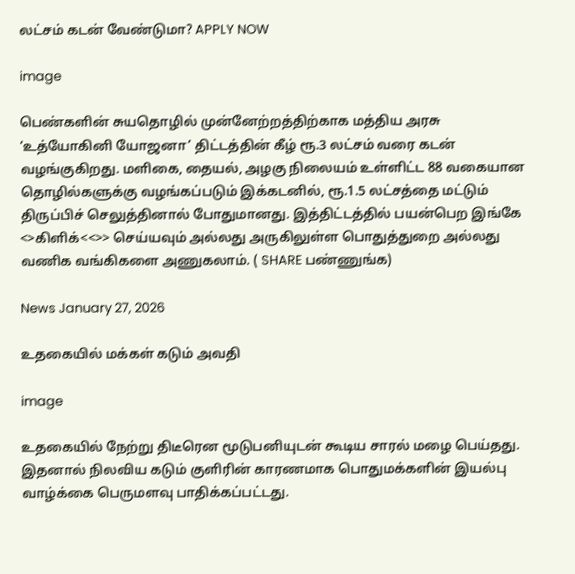லட்சம் கடன் வேண்டுமா? APPLY NOW

image

பெண்களின் சுயதொழில் முன்னேற்றத்திற்காக மத்திய அரசு ‘உத்யோகினி யோஜனா’ திட்டத்தின் கீழ் ரூ.3 லட்சம் வரை கடன் வழங்குகிறது. மளிகை, தையல், அழகு நிலையம் உள்ளிட்ட 88 வகையான தொழில்களுக்கு வழங்கப்படும் இக்கடனில், ரூ.1.5 லட்சத்தை மட்டும் திருப்பிச் செலுத்தினால் போதுமானது. இத்திட்டத்தில் பயன்பெற இங்கே <>கிளிக்<<>> செய்யவும் அல்லது அருகிலுள்ள பொதுத்துறை அல்லது வணிக வங்கிகளை அணுகலாம். ( SHARE பண்ணுங்க)

News January 27, 2026

உதகையில் மக்கள் கடும் அவதி

image

உதகையில் நேற்று திடீரென மூடுபனியுடன் கூடிய சாரல் மழை பெய்தது. இதனால் நிலவிய கடும் குளிரின் காரணமாக பொதுமக்களின் இயல்பு வாழ்க்கை பெருமளவு பாதிக்கப்பட்டது.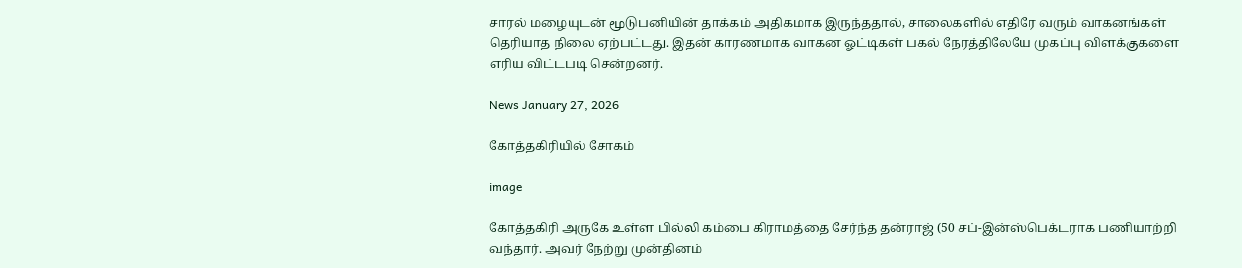சாரல் மழையுடன் மூடுபனியின் தாக்கம் அதிகமாக இருந்ததால், சாலைகளில் எதிரே வரும் வாகனங்கள் தெரியாத நிலை ஏற்பட்டது. இதன் காரணமாக வாகன ஓட்டிகள் பகல் நேரத்திலேயே முகப்பு விளக்குகளை எரிய விட்டபடி சென்றனர்.

News January 27, 2026

கோத்தகிரியில் சோகம்

image

கோத்தகிரி அருகே உள்ள பில்லி கம்பை கிராமத்தை சேர்ந்த தன்ராஜ் (50 சப்-இன்ஸ்பெக்டராக பணியாற்றி வந்தார். அவர் நேற்று முன்தினம்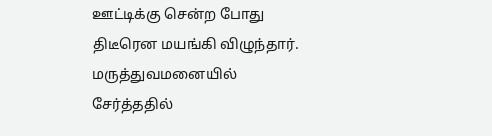ஊட்டிக்கு சென்ற போது திடீரென மயங்கி விழுந்தார். மருத்துவமனையில் சேர்த்ததில்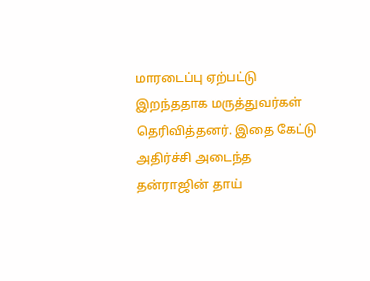மாரடைப்பு ஏற்பட்டு இறந்ததாக மருத்துவர்கள் தெரிவித்தனர். இதை கேட்டு அதிர்ச்சி அடைந்த தன்ராஜின் தாய்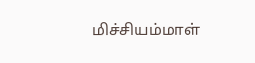மிச்சியம்மாள்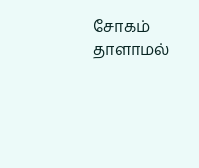சோகம் தாளாமல்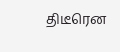திடீரென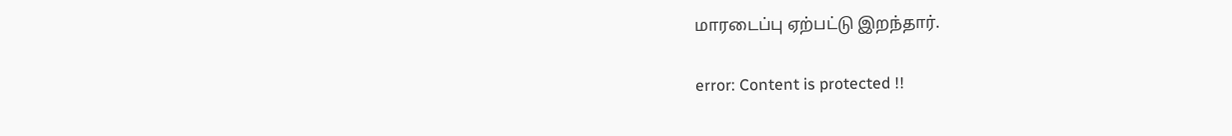மாரடைப்பு ஏற்பட்டு இறந்தார்.

error: Content is protected !!